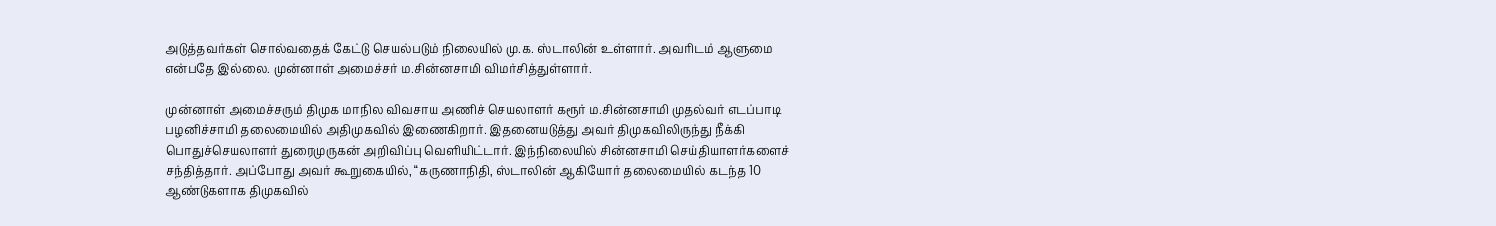அடுத்தவர்கள் சொல்வதைக் கேட்டு செயல்படும் நிலையில் மு.க. ஸ்டாலின் உள்ளார். அவரிடம் ஆளுமை என்பதே இல்லை. முன்னாள் அமைச்சர் ம.சின்னசாமி விமர்சித்துள்ளார்.

முன்னாள் அமைச்சரும் திமுக மாநில விவசாய அணிச் செயலாளர் கரூர் ம.சின்னசாமி முதல்வர் எடப்பாடி பழனிச்சாமி தலைமையில் அதிமுகவில் இணைகிறார். இதனையடுத்து அவர் திமுகவிலிருந்து நீக்கி பொதுச்செயலாளர் துரைமுருகன் அறிவிப்பு வெளியிட்டார். இந்நிலையில் சின்னசாமி செய்தியாளர்களைச் சந்தித்தார். அப்போது அவர் கூறுகையில், “கருணாநிதி, ஸ்டாலின் ஆகியோர் தலைமையில் கடந்த 10 ஆண்டுகளாக திமுகவில்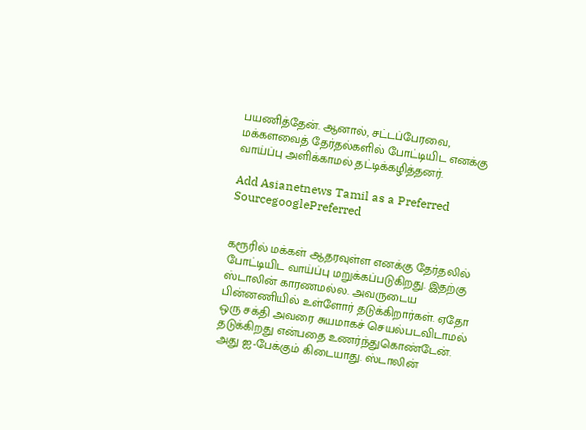பயணித்தேன். ஆனால், சட்டப்பேரவை, மக்களவைத் தேர்தல்களில் போட்டியிட எனக்கு வாய்ப்பு அளிக்காமல் தட்டிக்கழித்தனர்.

Add Asianetnews Tamil as a Preferred SourcegooglePreferred


கரூரில் மக்கள் ஆதரவுள்ள எனக்கு தேர்தலில் போட்டியிட வாய்ப்பு மறுக்கப்படுகிறது. இதற்கு ஸ்டாலின் காரணமல்ல. அவருடைய பின்னணியில் உள்ளோர் தடுக்கிறார்கள். ஏதோ ஒரு சக்தி அவரை சுயமாகச் செயல்படவிடாமல் தடுக்கிறது என்பதை உணர்ந்துகொண்டேன். அது ஐ-பேக்கும் கிடையாது. ஸ்டாலின்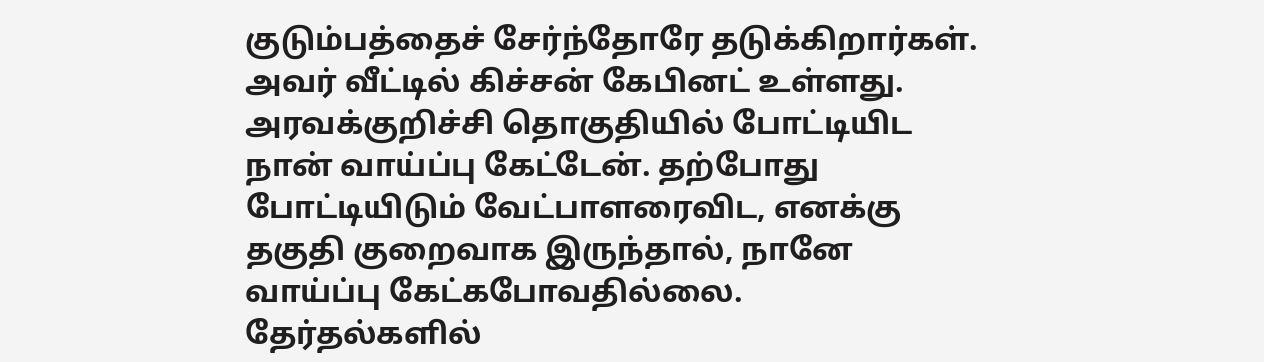குடும்பத்தைச் சேர்ந்தோரே தடுக்கிறார்கள். அவர் வீட்டில் கிச்சன் கேபினட் உள்ளது. அரவக்குறிச்சி தொகுதியில் போட்டியிட நான் வாய்ப்பு கேட்டேன். தற்போது போட்டியிடும் வேட்பாளரைவிட, எனக்கு தகுதி குறைவாக இருந்தால், நானே வாய்ப்பு கேட்கபோவதில்லை.
தேர்தல்களில்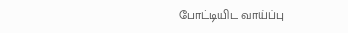போட்டியிட வாய்ப்பு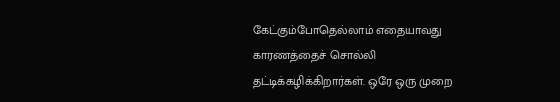கேட்கும்போதெல்லாம் எதையாவது காரணத்தைச் சொல்லி தட்டிக்கழிக்கிறார்கள். ஒரே ஒரு முறை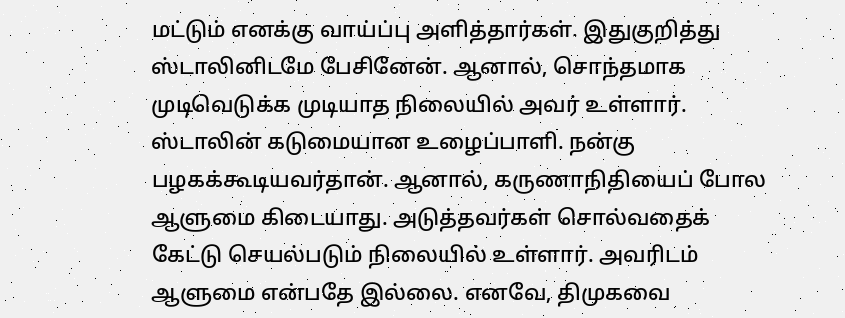மட்டும் எனக்கு வாய்ப்பு அளித்தார்கள். இதுகுறித்து ஸ்டாலினிடமே பேசினேன். ஆனால், சொந்தமாக முடிவெடுக்க முடியாத நிலையில் அவர் உள்ளார். ஸ்டாலின் கடுமையான உழைப்பாளி. நன்கு பழகக்கூடியவர்தான். ஆனால், கருணாநிதியைப் போல ஆளுமை கிடையாது. அடுத்தவர்கள் சொல்வதைக் கேட்டு செயல்படும் நிலையில் உள்ளார். அவரிடம் ஆளுமை என்பதே இல்லை. எனவே, திமுகவை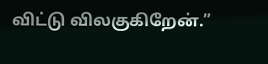விட்டு விலகுகிறேன்.”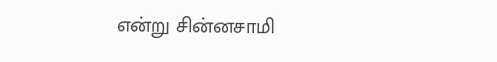என்று சின்னசாமி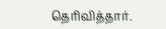தெரிவித்தார்.